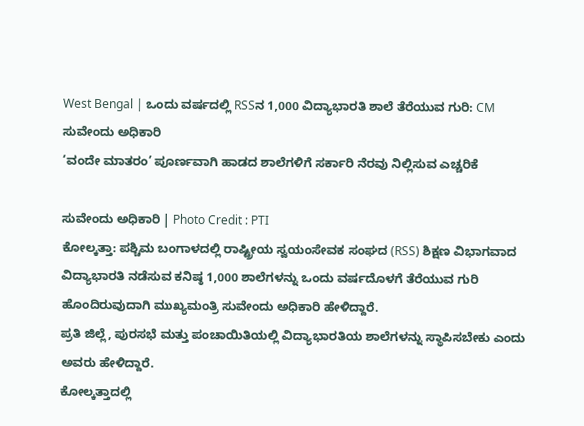West Bengal | ಒಂದು ವರ್ಷದಲ್ಲಿ RSSನ 1,000 ವಿದ್ಯಾಭಾರತಿ ಶಾಲೆ ತೆರೆಯುವ ಗುರಿ: CM ಸುವೇಂದು ಅಧಿಕಾರಿ
‘ವಂದೇ ಮಾತರಂ’ ಪೂರ್ಣವಾಗಿ ಹಾಡದ ಶಾಲೆಗಳಿಗೆ ಸರ್ಕಾರಿ ನೆರವು ನಿಲ್ಲಿಸುವ ಎಚ್ಚರಿಕೆ

ಸುವೇಂದು ಅಧಿಕಾರಿ | Photo Credit : PTI
ಕೋಲ್ಕತ್ತಾ: ಪಶ್ಚಿಮ ಬಂಗಾಳದಲ್ಲಿ ರಾಷ್ಟ್ರೀಯ ಸ್ವಯಂಸೇವಕ ಸಂಘದ (RSS) ಶಿಕ್ಷಣ ವಿಭಾಗವಾದ ವಿದ್ಯಾಭಾರತಿ ನಡೆಸುವ ಕನಿಷ್ಠ 1,000 ಶಾಲೆಗಳನ್ನು ಒಂದು ವರ್ಷದೊಳಗೆ ತೆರೆಯುವ ಗುರಿ ಹೊಂದಿರುವುದಾಗಿ ಮುಖ್ಯಮಂತ್ರಿ ಸುವೇಂದು ಅಧಿಕಾರಿ ಹೇಳಿದ್ದಾರೆ.
ಪ್ರತಿ ಜಿಲ್ಲೆ, ಪುರಸಭೆ ಮತ್ತು ಪಂಚಾಯಿತಿಯಲ್ಲಿ ವಿದ್ಯಾಭಾರತಿಯ ಶಾಲೆಗಳನ್ನು ಸ್ಥಾಪಿಸಬೇಕು ಎಂದು ಅವರು ಹೇಳಿದ್ದಾರೆ.
ಕೋಲ್ಕತ್ತಾದಲ್ಲಿ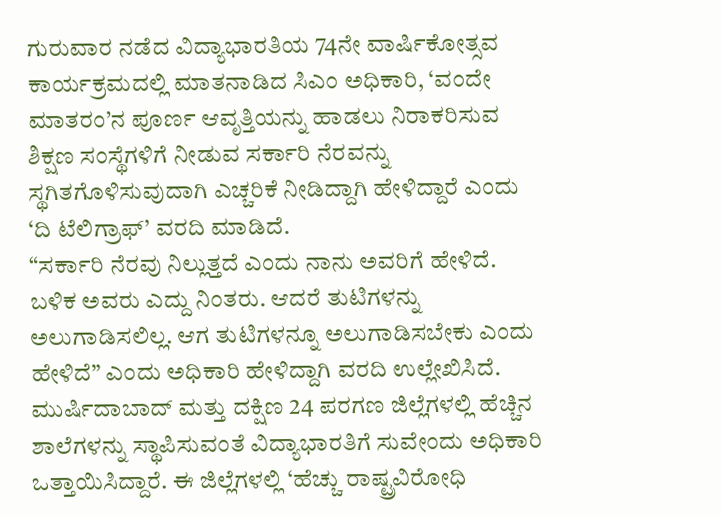ಗುರುವಾರ ನಡೆದ ವಿದ್ಯಾಭಾರತಿಯ 74ನೇ ವಾರ್ಷಿಕೋತ್ಸವ ಕಾರ್ಯಕ್ರಮದಲ್ಲಿ ಮಾತನಾಡಿದ ಸಿಎಂ ಅಧಿಕಾರಿ, ‘ವಂದೇ ಮಾತರಂ’ನ ಪೂರ್ಣ ಆವೃತ್ತಿಯನ್ನು ಹಾಡಲು ನಿರಾಕರಿಸುವ ಶಿಕ್ಷಣ ಸಂಸ್ಥೆಗಳಿಗೆ ನೀಡುವ ಸರ್ಕಾರಿ ನೆರವನ್ನು ಸ್ಥಗಿತಗೊಳಿಸುವುದಾಗಿ ಎಚ್ಚರಿಕೆ ನೀಡಿದ್ದಾಗಿ ಹೇಳಿದ್ದಾರೆ ಎಂದು ‘ದಿ ಟೆಲಿಗ್ರಾಫ್’ ವರದಿ ಮಾಡಿದೆ.
“ಸರ್ಕಾರಿ ನೆರವು ನಿಲ್ಲುತ್ತದೆ ಎಂದು ನಾನು ಅವರಿಗೆ ಹೇಳಿದೆ. ಬಳಿಕ ಅವರು ಎದ್ದು ನಿಂತರು. ಆದರೆ ತುಟಿಗಳನ್ನು ಅಲುಗಾಡಿಸಲಿಲ್ಲ. ಆಗ ತುಟಿಗಳನ್ನೂ ಅಲುಗಾಡಿಸಬೇಕು ಎಂದು ಹೇಳಿದೆ” ಎಂದು ಅಧಿಕಾರಿ ಹೇಳಿದ್ದಾಗಿ ವರದಿ ಉಲ್ಲೇಖಿಸಿದೆ.
ಮುರ್ಷಿದಾಬಾದ್ ಮತ್ತು ದಕ್ಷಿಣ 24 ಪರಗಣ ಜಿಲ್ಲೆಗಳಲ್ಲಿ ಹೆಚ್ಚಿನ ಶಾಲೆಗಳನ್ನು ಸ್ಥಾಪಿಸುವಂತೆ ವಿದ್ಯಾಭಾರತಿಗೆ ಸುವೇಂದು ಅಧಿಕಾರಿ ಒತ್ತಾಯಿಸಿದ್ದಾರೆ. ಈ ಜಿಲ್ಲೆಗಳಲ್ಲಿ ‘ಹೆಚ್ಚು ರಾಷ್ಟ್ರವಿರೋಧಿ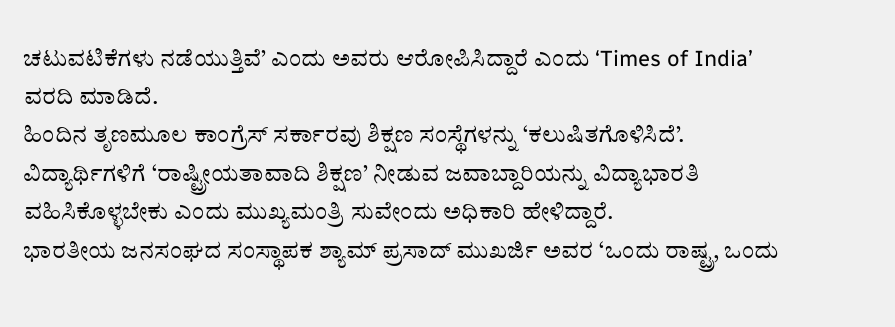ಚಟುವಟಿಕೆಗಳು ನಡೆಯುತ್ತಿವೆ’ ಎಂದು ಅವರು ಆರೋಪಿಸಿದ್ದಾರೆ ಎಂದು ‘Times of India’ ವರದಿ ಮಾಡಿದೆ.
ಹಿಂದಿನ ತೃಣಮೂಲ ಕಾಂಗ್ರೆಸ್ ಸರ್ಕಾರವು ಶಿಕ್ಷಣ ಸಂಸ್ಥೆಗಳನ್ನು ‘ಕಲುಷಿತಗೊಳಿಸಿದೆ’. ವಿದ್ಯಾರ್ಥಿಗಳಿಗೆ ‘ರಾಷ್ಟ್ರೀಯತಾವಾದಿ ಶಿಕ್ಷಣ’ ನೀಡುವ ಜವಾಬ್ದಾರಿಯನ್ನು ವಿದ್ಯಾಭಾರತಿ ವಹಿಸಿಕೊಳ್ಳಬೇಕು ಎಂದು ಮುಖ್ಯಮಂತ್ರಿ ಸುವೇಂದು ಅಧಿಕಾರಿ ಹೇಳಿದ್ದಾರೆ.
ಭಾರತೀಯ ಜನಸಂಘದ ಸಂಸ್ಥಾಪಕ ಶ್ಯಾಮ್ ಪ್ರಸಾದ್ ಮುಖರ್ಜಿ ಅವರ ‘ಒಂದು ರಾಷ್ಟ್ರ, ಒಂದು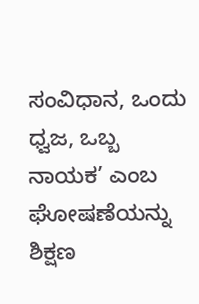ಸಂವಿಧಾನ, ಒಂದು ಧ್ವಜ, ಒಬ್ಬ ನಾಯಕ’ ಎಂಬ ಘೋಷಣೆಯನ್ನು ಶಿಕ್ಷಣ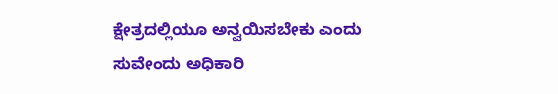ಕ್ಷೇತ್ರದಲ್ಲಿಯೂ ಅನ್ವಯಿಸಬೇಕು ಎಂದು ಸುವೇಂದು ಅಧಿಕಾರಿ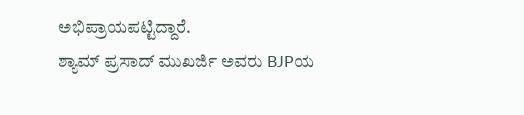ಅಭಿಪ್ರಾಯಪಟ್ಟಿದ್ದಾರೆ.
ಶ್ಯಾಮ್ ಪ್ರಸಾದ್ ಮುಖರ್ಜಿ ಅವರು BJPಯ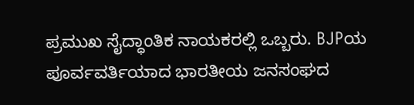ಪ್ರಮುಖ ಸೈದ್ಧಾಂತಿಕ ನಾಯಕರಲ್ಲಿ ಒಬ್ಬರು. BJPಯ ಪೂರ್ವವರ್ತಿಯಾದ ಭಾರತೀಯ ಜನಸಂಘದ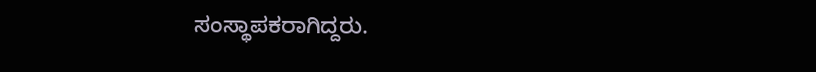ಸಂಸ್ಥಾಪಕರಾಗಿದ್ದರು.